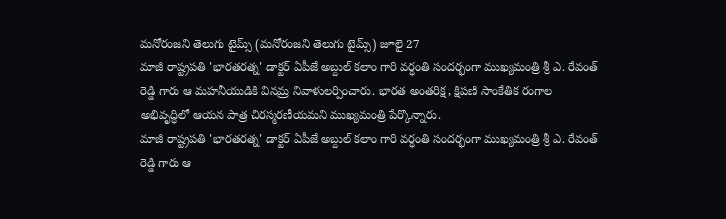మనోరంజని తెలుగు టైమ్స్ (మనోరంజని తెలుగు టైమ్స్) జూలై 27
మాజీ రాష్ట్రపతి 'భారతరత్న' డాక్టర్ ఏపీజే అబ్దుల్ కలాం గారి వర్ధంతి సందర్భంగా ముఖ్యమంత్రి శ్రీ ఎ. రేవంత్ రెడ్డి గారు ఆ మహనీయుడికి వినమ్ర నివాళులర్పించారు. భారత అంతరిక్ష, క్షిపణి సాంకేతిక రంగాల అభివృద్ధిలో ఆయన పాత్ర చిరస్మరణీయమని ముఖ్యమంత్రి పేర్కొన్నారు.
మాజీ రాష్ట్రపతి 'భారతరత్న' డాక్టర్ ఏపీజే అబ్దుల్ కలాం గారి వర్ధంతి సందర్భంగా ముఖ్యమంత్రి శ్రీ ఎ. రేవంత్ రెడ్డి గారు ఆ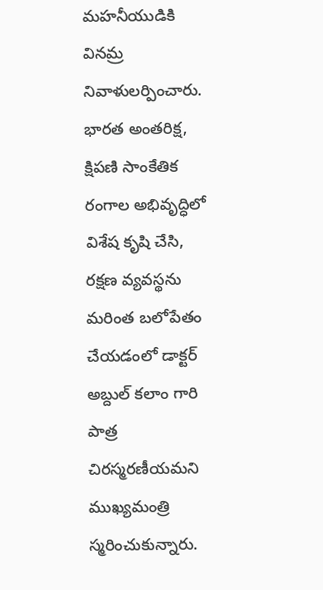మహనీయుడికి వినమ్ర నివాళులర్పించారు.
భారత అంతరిక్ష, క్షిపణి సాంకేతిక రంగాల అభివృద్ధిలో విశేష కృషి చేసి, రక్షణ వ్యవస్థను మరింత బలోపేతం చేయడంలో డాక్టర్ అబ్దుల్ కలాం గారి పాత్ర చిరస్మరణీయమని ముఖ్యమంత్రి స్మరించుకున్నారు.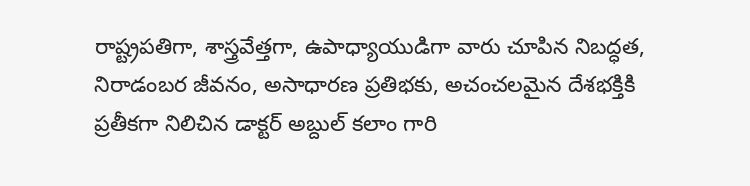రాష్ట్రపతిగా, శాస్త్రవేత్తగా, ఉపాధ్యాయుడిగా వారు చూపిన నిబద్ధత, నిరాడంబర జీవనం, అసాధారణ ప్రతిభకు, అచంచలమైన దేశభక్తికి ప్రతీకగా నిలిచిన డాక్టర్ అబ్దుల్ కలాం గారి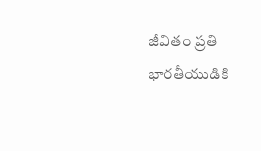జీవితం ప్రతి భారతీయుడికి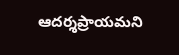ఆదర్శప్రాయమని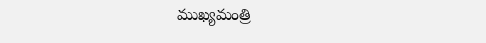ముఖ్యమంత్రి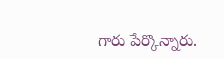గారు పేర్కొన్నారు.